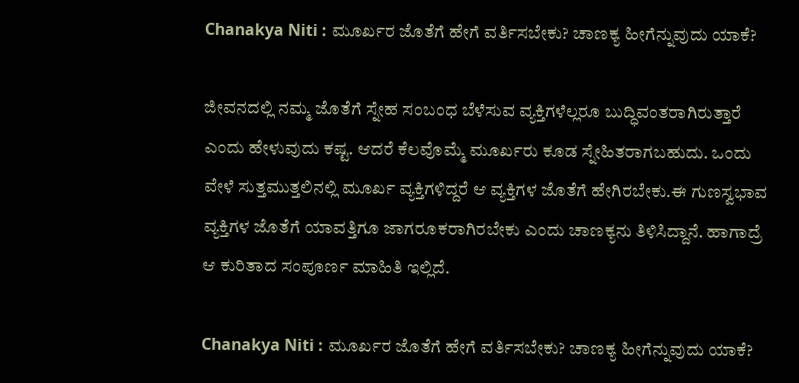Chanakya Niti : ಮೂರ್ಖರ ಜೊತೆಗೆ ಹೇಗೆ ವರ್ತಿಸಬೇಕು? ಚಾಣಕ್ಯ ಹೀಗೆನ್ನುವುದು ಯಾಕೆ?

ಜೀವನದಲ್ಲಿ ನಮ್ಮ ಜೊತೆಗೆ ಸ್ನೇಹ ಸಂಬಂಧ ಬೆಳೆಸುವ ವ್ಯಕ್ತಿಗಳೆಲ್ಲರೂ ಬುದ್ಧಿವಂತರಾಗಿರುತ್ತಾರೆ ಎಂದು ಹೇಳುವುದು ಕಷ್ಟ. ಆದರೆ ಕೆಲವೊಮ್ಮೆ ಮೂರ್ಖರು ಕೂಡ ಸ್ನೇಹಿತರಾಗಬಹುದು. ಒಂದು ವೇಳೆ ಸುತ್ತಮುತ್ತಲಿನಲ್ಲಿ ಮೂರ್ಖ ವ್ಯಕ್ತಿಗಳಿದ್ದರೆ ಆ ವ್ಯಕ್ತಿಗಳ ಜೊತೆಗೆ ಹೇಗಿರಬೇಕು.ಈ ಗುಣಸ್ವಭಾವ ವ್ಯಕ್ತಿಗಳ ಜೊತೆಗೆ ಯಾವತ್ತಿಗೂ ಜಾಗರೂಕರಾಗಿರಬೇಕು ಎಂದು ಚಾಣಕ್ಯನು ತಿಳಿಸಿದ್ದಾನೆ. ಹಾಗಾದ್ರೆ ಆ ಕುರಿತಾದ ಸಂಪೂರ್ಣ ಮಾಹಿತಿ ಇಲ್ಲಿದೆ.

Chanakya Niti : ಮೂರ್ಖರ ಜೊತೆಗೆ ಹೇಗೆ ವರ್ತಿಸಬೇಕು? ಚಾಣಕ್ಯ ಹೀಗೆನ್ನುವುದು ಯಾಕೆ?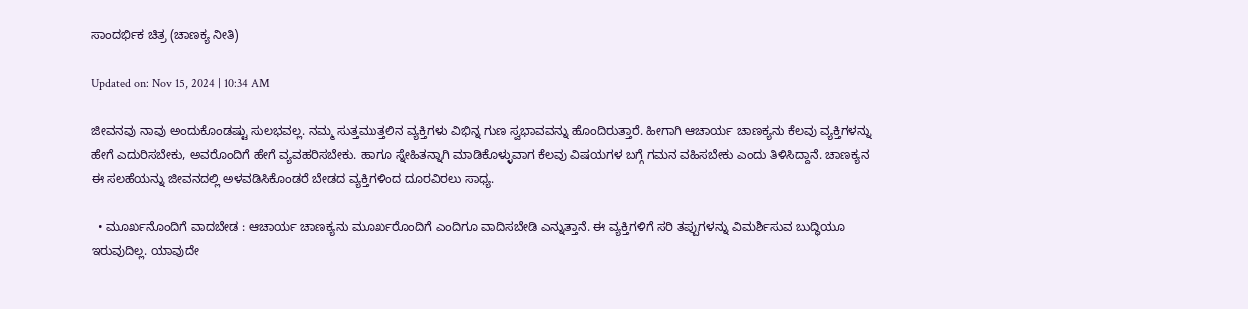ಸಾಂದರ್ಭಿಕ ಚಿತ್ರ (ಚಾಣಕ್ಯ ನೀತಿ)

Updated on: Nov 15, 2024 | 10:34 AM

ಜೀವನವು ನಾವು ಅಂದುಕೊಂಡಷ್ಟು ಸುಲಭವಲ್ಲ. ನಮ್ಮ ಸುತ್ತಮುತ್ತಲಿನ ವ್ಯಕ್ತಿಗಳು ವಿಭಿನ್ನ ಗುಣ ಸ್ವಭಾವವನ್ನು ಹೊಂದಿರುತ್ತಾರೆ. ಹೀಗಾಗಿ ಆಚಾರ್ಯ ಚಾಣಕ್ಯನು ಕೆಲವು ವ್ಯಕ್ತಿಗಳನ್ನು ಹೇಗೆ ಎದುರಿಸಬೇಕು, ಅವರೊಂದಿಗೆ ಹೇಗೆ ವ್ಯವಹರಿಸಬೇಕು. ಹಾಗೂ ಸ್ನೇಹಿತನ್ನಾಗಿ ಮಾಡಿಕೊಳ್ಳುವಾಗ ಕೆಲವು ವಿಷಯಗಳ ಬಗ್ಗೆ ಗಮನ ವಹಿಸಬೇಕು ಎಂದು ತಿಳಿಸಿದ್ದಾನೆ. ಚಾಣಕ್ಯನ ಈ ಸಲಹೆಯನ್ನು ಜೀವನದಲ್ಲಿ ಅಳವಡಿಸಿಕೊಂಡರೆ ಬೇಡದ ವ್ಯಕ್ತಿಗಳಿಂದ ದೂರವಿರಲು ಸಾಧ್ಯ.

  • ಮೂರ್ಖನೊಂದಿಗೆ ವಾದಬೇಡ : ಆಚಾರ್ಯ ಚಾಣಕ್ಯನು ಮೂರ್ಖರೊಂದಿಗೆ ಎಂದಿಗೂ ವಾದಿಸಬೇಡಿ ಎನ್ನುತ್ತಾನೆ. ಈ ವ್ಯಕ್ತಿಗಳಿಗೆ ಸರಿ ತಪ್ಪುಗಳನ್ನು ವಿಮರ್ಶಿಸುವ ಬುದ್ಧಿಯೂ ಇರುವುದಿಲ್ಲ. ಯಾವುದೇ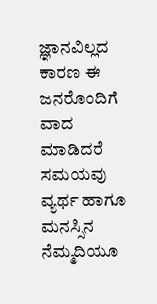ಜ್ಞಾನವಿಲ್ಲದ ಕಾರಣ ಈ ಜನರೊಂದಿಗೆ ವಾದ ಮಾಡಿದರೆ ಸಮಯವು ವ್ಯರ್ಥ ಹಾಗೂ ಮನಸ್ಸಿನ ನೆಮ್ಮದಿಯೂ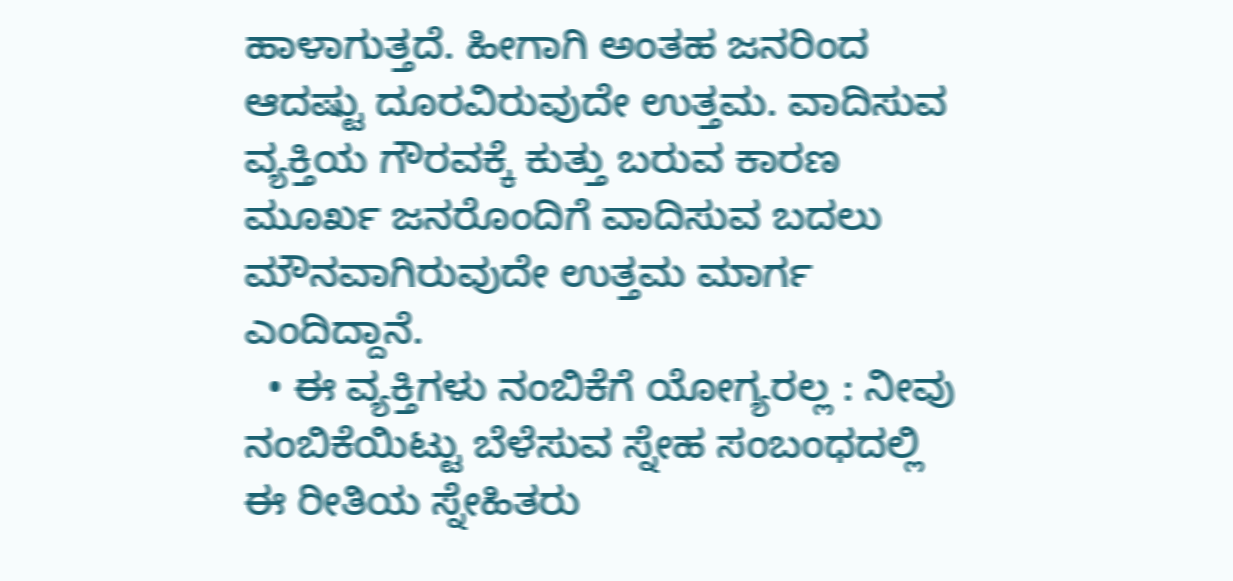ಹಾಳಾಗುತ್ತದೆ. ಹೀಗಾಗಿ ಅಂತಹ ಜನರಿಂದ ಆದಷ್ಟು ದೂರವಿರುವುದೇ ಉತ್ತಮ. ವಾದಿಸುವ ವ್ಯಕ್ತಿಯ ಗೌರವಕ್ಕೆ ಕುತ್ತು ಬರುವ ಕಾರಣ ಮೂರ್ಖ ಜನರೊಂದಿಗೆ ವಾದಿಸುವ ಬದಲು ಮೌನವಾಗಿರುವುದೇ ಉತ್ತಮ ಮಾರ್ಗ ಎಂದಿದ್ದಾನೆ.
  • ಈ ವ್ಯಕ್ತಿಗಳು ನಂಬಿಕೆಗೆ ಯೋಗ್ಯರಲ್ಲ : ನೀವು ನಂಬಿಕೆಯಿಟ್ಟು ಬೆಳೆಸುವ ಸ್ನೇಹ ಸಂಬಂಧದಲ್ಲಿ ಈ ರೀತಿಯ ಸ್ನೇಹಿತರು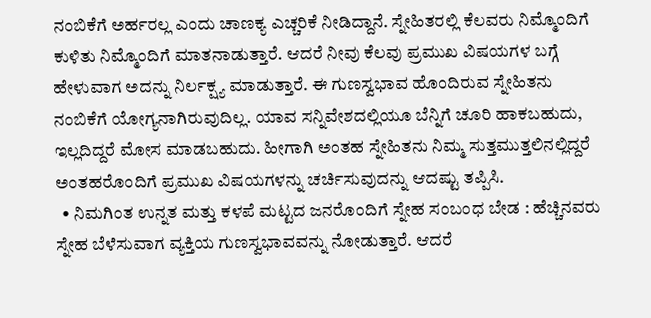ನಂಬಿಕೆಗೆ ಅರ್ಹರಲ್ಲ ಎಂದು ಚಾಣಕ್ಯ ಎಚ್ಚರಿಕೆ ನೀಡಿದ್ದಾನೆ. ಸ್ನೇಹಿತರಲ್ಲಿ ಕೆಲವರು ನಿಮ್ಮೊಂದಿಗೆ ಕುಳಿತು ನಿಮ್ಮೊಂದಿಗೆ ಮಾತನಾಡುತ್ತಾರೆ. ಆದರೆ ನೀವು ಕೆಲವು ಪ್ರಮುಖ ವಿಷಯಗಳ ಬಗ್ಗೆ ಹೇಳುವಾಗ ಅದನ್ನು ನಿರ್ಲಕ್ಷ್ಯ ಮಾಡುತ್ತಾರೆ. ಈ ಗುಣಸ್ವಭಾವ ಹೊಂದಿರುವ ಸ್ನೇಹಿತನು ನಂಬಿಕೆಗೆ ಯೋಗ್ಯನಾಗಿರುವುದಿಲ್ಲ. ಯಾವ ಸನ್ನಿವೇಶದಲ್ಲಿಯೂ ಬೆನ್ನಿಗೆ ಚೂರಿ ಹಾಕಬಹುದು, ಇಲ್ಲದಿದ್ದರೆ ಮೋಸ ಮಾಡಬಹುದು. ಹೀಗಾಗಿ ಅಂತಹ ಸ್ನೇಹಿತನು ನಿಮ್ಮ ಸುತ್ತಮುತ್ತಲಿನಲ್ಲಿದ್ದರೆ ಅಂತಹರೊಂದಿಗೆ ಪ್ರಮುಖ ವಿಷಯಗಳನ್ನು ಚರ್ಚಿಸುವುದನ್ನು ಆದಷ್ಟು ತಪ್ಪಿಸಿ.
  • ನಿಮಗಿಂತ ಉನ್ನತ ಮತ್ತು ಕಳಪೆ ಮಟ್ಟದ ಜನರೊಂದಿಗೆ ಸ್ನೇಹ ಸಂಬಂಧ ಬೇಡ : ಹೆಚ್ಚಿನವರು ಸ್ನೇಹ ಬೆಳೆಸುವಾಗ ವ್ಯಕ್ತಿಯ ಗುಣಸ್ವಭಾವವನ್ನು ನೋಡುತ್ತಾರೆ. ಆದರೆ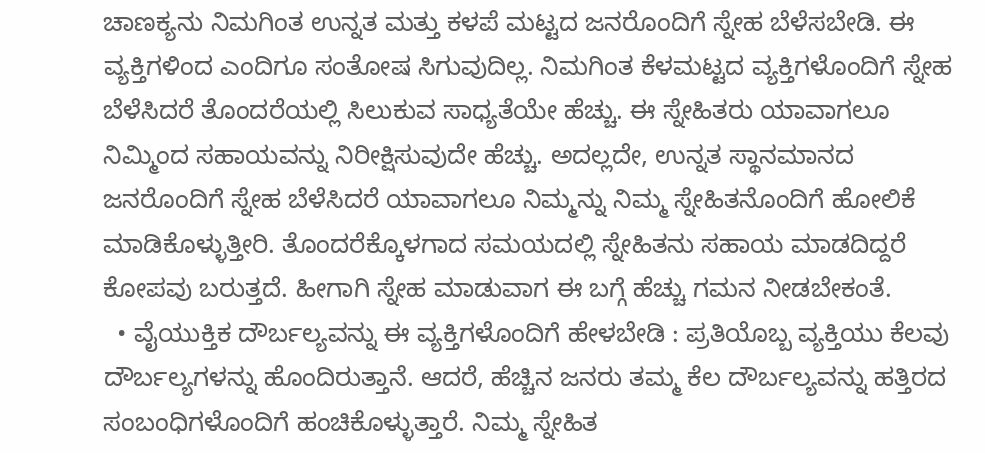ಚಾಣಕ್ಯನು ನಿಮಗಿಂತ ಉನ್ನತ ಮತ್ತು ಕಳಪೆ ಮಟ್ಟದ ಜನರೊಂದಿಗೆ ಸ್ನೇಹ ಬೆಳೆಸಬೇಡಿ. ಈ ವ್ಯಕ್ತಿಗಳಿಂದ ಎಂದಿಗೂ ಸಂತೋಷ ಸಿಗುವುದಿಲ್ಲ. ನಿಮಗಿಂತ ಕೆಳಮಟ್ಟದ ವ್ಯಕ್ತಿಗಳೊಂದಿಗೆ ಸ್ನೇಹ ಬೆಳೆಸಿದರೆ ತೊಂದರೆಯಲ್ಲಿ ಸಿಲುಕುವ ಸಾಧ್ಯತೆಯೇ ಹೆಚ್ಚು. ಈ ಸ್ನೇಹಿತರು ಯಾವಾಗಲೂ ನಿಮ್ಮಿಂದ ಸಹಾಯವನ್ನು ನಿರೀಕ್ಷಿಸುವುದೇ ಹೆಚ್ಚು. ಅದಲ್ಲದೇ, ಉನ್ನತ ಸ್ಥಾನಮಾನದ ಜನರೊಂದಿಗೆ ಸ್ನೇಹ ಬೆಳೆಸಿದರೆ ಯಾವಾಗಲೂ ನಿಮ್ಮನ್ನು ನಿಮ್ಮ ಸ್ನೇಹಿತನೊಂದಿಗೆ ಹೋಲಿಕೆ ಮಾಡಿಕೊಳ್ಳುತ್ತೀರಿ. ತೊಂದರೆಕ್ಕೊಳಗಾದ ಸಮಯದಲ್ಲಿ ಸ್ನೇಹಿತನು ಸಹಾಯ ಮಾಡದಿದ್ದರೆ ಕೋಪವು ಬರುತ್ತದೆ. ಹೀಗಾಗಿ ಸ್ನೇಹ ಮಾಡುವಾಗ ಈ ಬಗ್ಗೆ ಹೆಚ್ಚು ಗಮನ ನೀಡಬೇಕಂತೆ.
  • ವೈಯುಕ್ತಿಕ ದೌರ್ಬಲ್ಯವನ್ನು ಈ ವ್ಯಕ್ತಿಗಳೊಂದಿಗೆ ಹೇಳಬೇಡಿ : ಪ್ರತಿಯೊಬ್ಬ ವ್ಯಕ್ತಿಯು ಕೆಲವು ದೌರ್ಬಲ್ಯಗಳನ್ನು ಹೊಂದಿರುತ್ತಾನೆ. ಆದರೆ, ಹೆಚ್ಚಿನ ಜನರು ತಮ್ಮ ಕೆಲ ದೌರ್ಬಲ್ಯವನ್ನು ಹತ್ತಿರದ ಸಂಬಂಧಿಗಳೊಂದಿಗೆ ಹಂಚಿಕೊಳ್ಳುತ್ತಾರೆ. ನಿಮ್ಮ ಸ್ನೇಹಿತ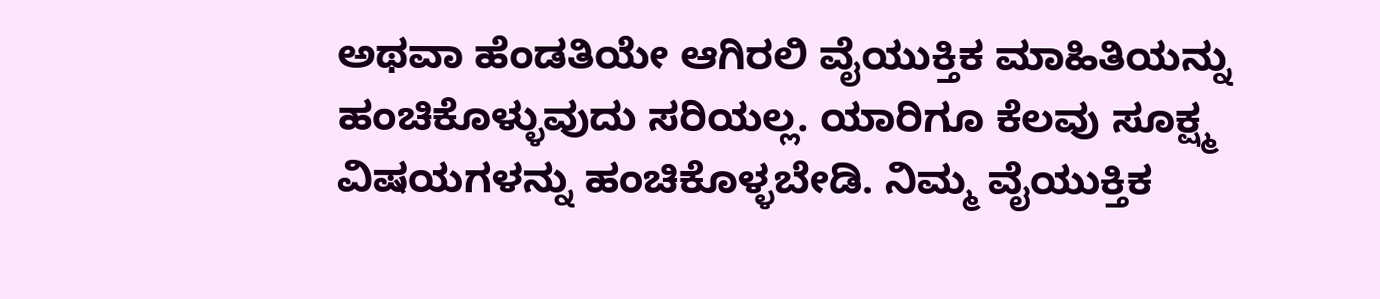ಅಥವಾ ಹೆಂಡತಿಯೇ ಆಗಿರಲಿ ವೈಯುಕ್ತಿಕ ಮಾಹಿತಿಯನ್ನು ಹಂಚಿಕೊಳ್ಳುವುದು ಸರಿಯಲ್ಲ. ಯಾರಿಗೂ ಕೆಲವು ಸೂಕ್ಷ್ಮ ವಿಷಯಗಳನ್ನು ಹಂಚಿಕೊಳ್ಳಬೇಡಿ. ನಿಮ್ಮ ವೈಯುಕ್ತಿಕ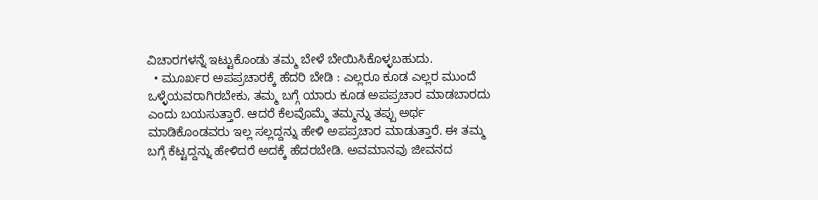ವಿಚಾರಗಳನ್ನೆ ಇಟ್ಟುಕೊಂಡು ತಮ್ಮ ಬೇಳೆ ಬೇಯಿಸಿಕೊಳ್ಳಬಹುದು.
  • ಮೂರ್ಖರ ಅಪಪ್ರಚಾರಕ್ಕೆ ಹೆದರಿ ಬೇಡಿ : ಎಲ್ಲರೂ ಕೂಡ ಎಲ್ಲರ ಮುಂದೆ ಒಳ್ಳೆಯವರಾಗಿರಬೇಕು, ತಮ್ಮ ಬಗ್ಗೆ ಯಾರು ಕೂಡ ಅಪಪ್ರಚಾರ ಮಾಡಬಾರದು ಎಂದು ಬಯಸುತ್ತಾರೆ. ಆದರೆ ಕೆಲವೊಮ್ಮೆ ತಮ್ಮನ್ನು ತಪ್ಪು ಅರ್ಥ ಮಾಡಿಕೊಂಡವರು ಇಲ್ಲ ಸಲ್ಲದ್ದನ್ನು ಹೇಳಿ ಅಪಪ್ರಚಾರ ಮಾಡುತ್ತಾರೆ. ಈ ತಮ್ಮ ಬಗ್ಗೆ ಕೆಟ್ಟದ್ದನ್ನು ಹೇಳಿದರೆ ಅದಕ್ಕೆ ಹೆದರಬೇಡಿ. ಅವಮಾನವು ಜೀವನದ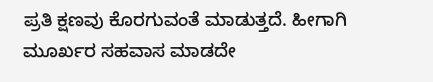ಪ್ರತಿ ಕ್ಷಣವು ಕೊರಗುವಂತೆ ಮಾಡುತ್ತದೆ. ಹೀಗಾಗಿ ಮೂರ್ಖರ ಸಹವಾಸ ಮಾಡದೇ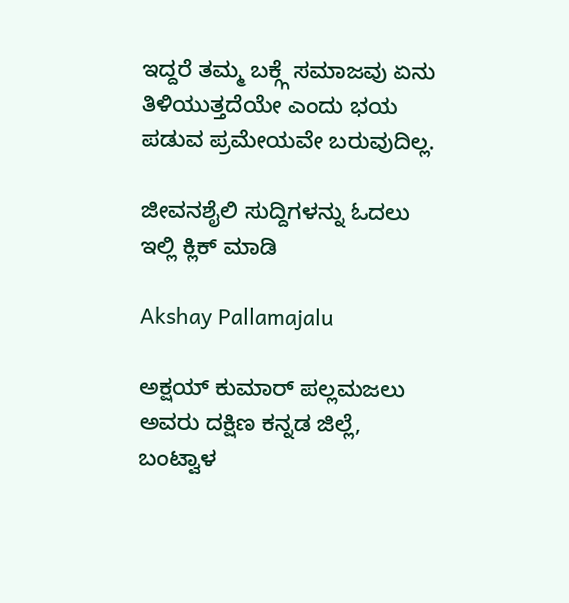ಇದ್ದರೆ ತಮ್ಮ ಬಕ್ಗ್ಗೆ ಸಮಾಜವು ಏನು ತಿಳಿಯುತ್ತದೆಯೇ ಎಂದು ಭಯ ಪಡುವ ಪ್ರಮೇಯವೇ ಬರುವುದಿಲ್ಲ.

ಜೀವನಶೈಲಿ ಸುದ್ದಿಗಳನ್ನು ಓದಲು ಇಲ್ಲಿ ಕ್ಲಿಕ್ ಮಾಡಿ

Akshay Pallamajalu

ಅಕ್ಷಯ್ ಕುಮಾರ್ ಪಲ್ಲಮಜಲು ಅವರು ದಕ್ಷಿಣ ಕನ್ನಡ ಜಿಲ್ಲೆ, ಬಂಟ್ವಾಳ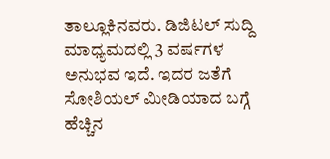ತಾಲ್ಲೂಕಿನವರು. ಡಿಜಿಟಲ್ ಸುದ್ದಿ ಮಾಧ್ಯಮದಲ್ಲಿ 3 ವರ್ಷಗಳ ಅನುಭವ ಇದೆ. ಇದರ ಜತೆಗೆ ಸೋಶಿಯಲ್ ಮೀಡಿಯಾದ ಬಗ್ಗೆ ಹೆಚ್ಚಿನ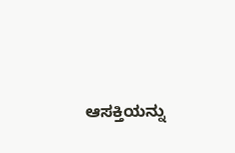ಆಸಕ್ತಿಯನ್ನು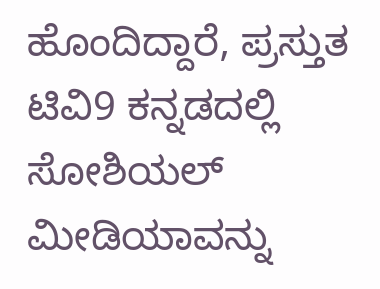ಹೊಂದಿದ್ದಾರೆ, ಪ್ರಸ್ತುತ ಟಿವಿ9 ಕನ್ನಡದಲ್ಲಿ ಸೋಶಿಯಲ್ ಮೀಡಿಯಾವನ್ನು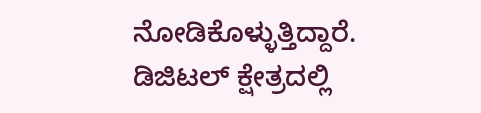ನೋಡಿಕೊಳ್ಳುತ್ತಿದ್ದಾರೆ. ಡಿಜಿಟಲ್ ಕ್ಷೇತ್ರದಲ್ಲಿ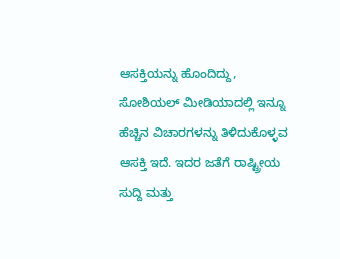ಆಸಕ್ತಿಯನ್ನು ಹೊಂದಿದ್ದು, ಸೋಶಿಯಲ್ ಮೀಡಿಯಾದಲ್ಲಿ ಇನ್ನೂ ಹೆಚ್ಚಿನ ವಿಚಾರಗಳನ್ನು ತಿಳಿದುಕೊಳ್ಳವ ಆಸಕ್ತಿ ಇದೆ. ಇದರ ಜತೆಗೆ ರಾಷ್ಟ್ರೀಯ ಸುದ್ದಿ ಮತ್ತು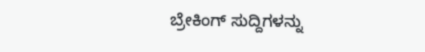ಬ್ರೇಕಿಂಗ್ ಸುದ್ದಿಗಳನ್ನು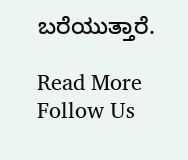ಬರೆಯುತ್ತಾರೆ.

Read More
Follow Us